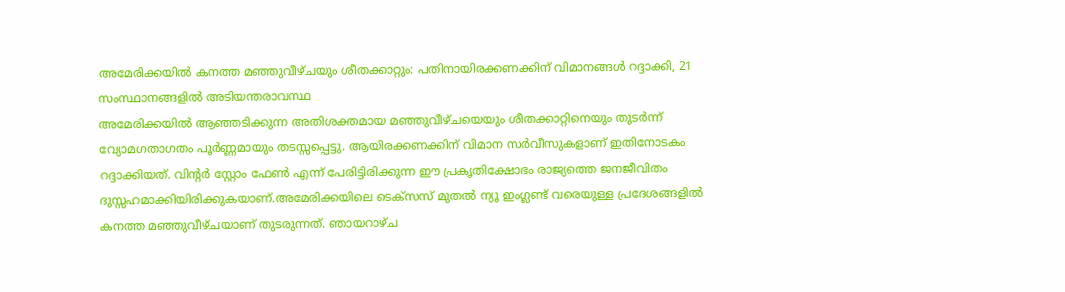അമേരിക്കയിൽ കനത്ത മഞ്ഞുവീഴ്ചയും ശീതക്കാറ്റും: പതിനായിരക്കണക്കിന് വിമാനങ്ങൾ റദ്ദാക്കി, 21 സംസ്ഥാനങ്ങളിൽ അടിയന്തരാവസ്ഥ
അമേരിക്കയിൽ ആഞ്ഞടിക്കുന്ന അതിശക്തമായ മഞ്ഞുവീഴ്ചയെയും ശീതക്കാറ്റിനെയും തുടർന്ന് വ്യോമഗതാഗതം പൂർണ്ണമായും തടസ്സപ്പെട്ടു. ആയിരക്കണക്കിന് വിമാന സർവീസുകളാണ് ഇതിനോടകം റദ്ദാക്കിയത്. വിന്റർ സ്റ്റോം ഫേൺ എന്ന് പേരിട്ടിരിക്കുന്ന ഈ പ്രകൃതിക്ഷോഭം രാജ്യത്തെ ജനജീവിതം ദുസ്സഹമാക്കിയിരിക്കുകയാണ്.അമേരിക്കയിലെ ടെക്സസ് മുതൽ ന്യൂ ഇംഗ്ലണ്ട് വരെയുള്ള പ്രദേശങ്ങളിൽ കനത്ത മഞ്ഞുവീഴ്ചയാണ് തുടരുന്നത്. ഞായറാഴ്ച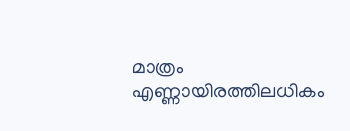മാത്രം എണ്ണായിരത്തിലധികം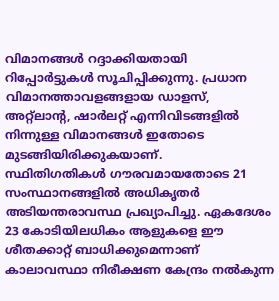വിമാനങ്ങൾ റദ്ദാക്കിയതായി റിപ്പോർട്ടുകൾ സൂചിപ്പിക്കുന്നു. പ്രധാന വിമാനത്താവളങ്ങളായ ഡാളസ്, അറ്റ്ലാന്റ, ഷാർലറ്റ് എന്നിവിടങ്ങളിൽ നിന്നുള്ള വിമാനങ്ങൾ ഇതോടെ മുടങ്ങിയിരിക്കുകയാണ്.
സ്ഥിതിഗതികൾ ഗൗരവമായതോടെ 21 സംസ്ഥാനങ്ങളിൽ അധികൃതർ അടിയന്തരാവസ്ഥ പ്രഖ്യാപിച്ചു. ഏകദേശം 23 കോടിയിലധികം ആളുകളെ ഈ ശീതക്കാറ്റ് ബാധിക്കുമെന്നാണ് കാലാവസ്ഥാ നിരീക്ഷണ കേന്ദ്രം നൽകുന്ന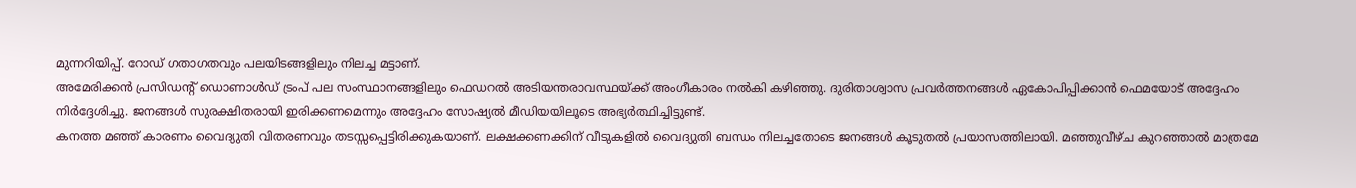മുന്നറിയിപ്പ്. റോഡ് ഗതാഗതവും പലയിടങ്ങളിലും നിലച്ച മട്ടാണ്.
അമേരിക്കൻ പ്രസിഡന്റ് ഡൊണാൾഡ് ട്രംപ് പല സംസ്ഥാനങ്ങളിലും ഫെഡറൽ അടിയന്തരാവസ്ഥയ്ക്ക് അംഗീകാരം നൽകി കഴിഞ്ഞു. ദുരിതാശ്വാസ പ്രവർത്തനങ്ങൾ ഏകോപിപ്പിക്കാൻ ഫെമയോട് അദ്ദേഹം നിർദ്ദേശിച്ചു. ജനങ്ങൾ സുരക്ഷിതരായി ഇരിക്കണമെന്നും അദ്ദേഹം സോഷ്യൽ മീഡിയയിലൂടെ അഭ്യർത്ഥിച്ചിട്ടുണ്ട്.
കനത്ത മഞ്ഞ് കാരണം വൈദ്യുതി വിതരണവും തടസ്സപ്പെട്ടിരിക്കുകയാണ്. ലക്ഷക്കണക്കിന് വീടുകളിൽ വൈദ്യുതി ബന്ധം നിലച്ചതോടെ ജനങ്ങൾ കൂടുതൽ പ്രയാസത്തിലായി. മഞ്ഞുവീഴ്ച കുറഞ്ഞാൽ മാത്രമേ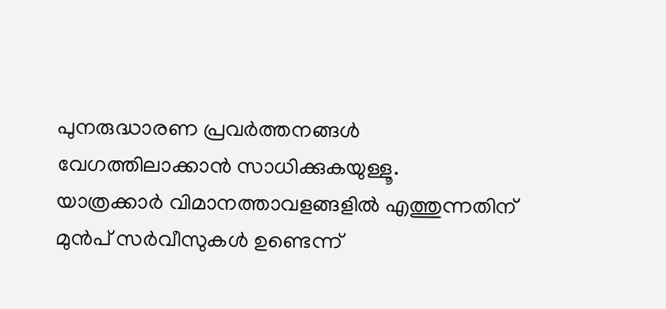പുനരുദ്ധാരണ പ്രവർത്തനങ്ങൾ വേഗത്തിലാക്കാൻ സാധിക്കുകയുള്ളൂ.
യാത്രക്കാർ വിമാനത്താവളങ്ങളിൽ എത്തുന്നതിന് മുൻപ് സർവീസുകൾ ഉണ്ടെന്ന്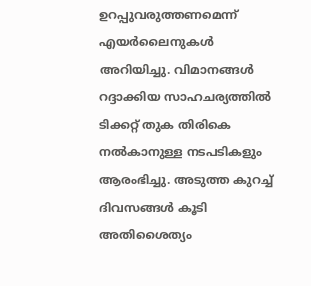ഉറപ്പുവരുത്തണമെന്ന് എയർലൈനുകൾ അറിയിച്ചു. വിമാനങ്ങൾ റദ്ദാക്കിയ സാഹചര്യത്തിൽ ടിക്കറ്റ് തുക തിരികെ നൽകാനുള്ള നടപടികളും ആരംഭിച്ചു. അടുത്ത കുറച്ച് ദിവസങ്ങൾ കൂടി അതിശൈത്യം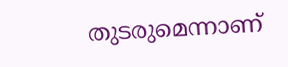തുടരുമെന്നാണ്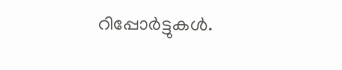റിപ്പോർട്ടുകൾ.